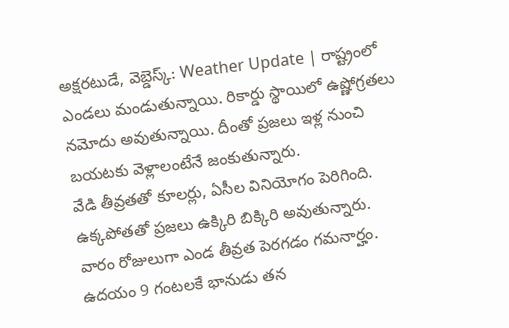అక్షరటుడే, వెబ్డెస్క్: Weather Update | రాష్ట్రంలో ఎండలు మండుతున్నాయి. రికార్డు స్థాయిలో ఉష్ణోగ్రతలు నమోదు అవుతున్నాయి. దీంతో ప్రజలు ఇళ్ల నుంచి బయటకు వెళ్లాలంటేనే జంకుతున్నారు.
వేడి తీవ్రతతో కూలర్లు, ఏసీల వినియోగం పెరిగింది. ఉక్కపోతతో ప్రజలు ఉక్కిరి బిక్కిరి అవుతున్నారు. వారం రోజులుగా ఎండ తీవ్రత పెరగడం గమనార్హం. ఉదయం 9 గంటలకే భానుడు తన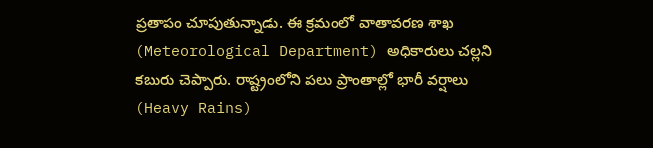ప్రతాపం చూపుతున్నాడు. ఈ క్రమంలో వాతావరణ శాఖ (Meteorological Department) అధికారులు చల్లని కబురు చెప్పారు. రాష్ట్రంలోని పలు ప్రాంతాల్లో భారీ వర్షాలు (Heavy Rains)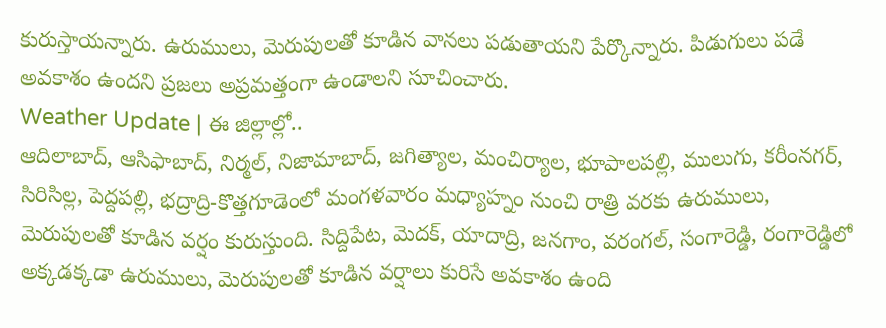కురుస్తాయన్నారు. ఉరుములు, మెరుపులతో కూడిన వానలు పడుతాయని పేర్కొన్నారు. పిడుగులు పడే అవకాశం ఉందని ప్రజలు అప్రమత్తంగా ఉండాలని సూచించారు.
Weather Update | ఈ జిల్లాల్లో..
ఆదిలాబాద్, ఆసిఫాబాద్, నిర్మల్, నిజామాబాద్, జగిత్యాల, మంచిర్యాల, భూపాలపల్లి, ములుగు, కరీంనగర్, సిరిసిల్ల, పెద్దపల్లి, భద్రాద్రి-కొత్తగూడెంలో మంగళవారం మధ్యాహ్నం నుంచి రాత్రి వరకు ఉరుములు, మెరుపులతో కూడిన వర్షం కురుస్తుంది. సిద్దిపేట, మెదక్, యాదాద్రి, జనగాం, వరంగల్, సంగారెడ్డి, రంగారెడ్డిలో అక్కడక్కడా ఉరుములు, మెరుపులతో కూడిన వర్షాలు కురిసే అవకాశం ఉంది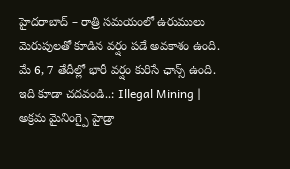హైదరాబాద్ – రాత్రి సమయంలో ఉరుములు మెరుపులతో కూడిన వర్షం పడే అవకాశం ఉంది. మే 6, 7 తేదీల్లో భారీ వర్షం కురిసే ఛాన్స్ ఉంది.
ఇది కూడా చదవండి..: Illegal Mining | అక్రమ మైనింగ్పై హైడ్రా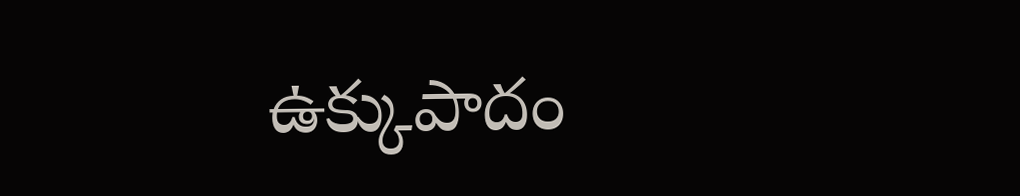ఉక్కుపాదం